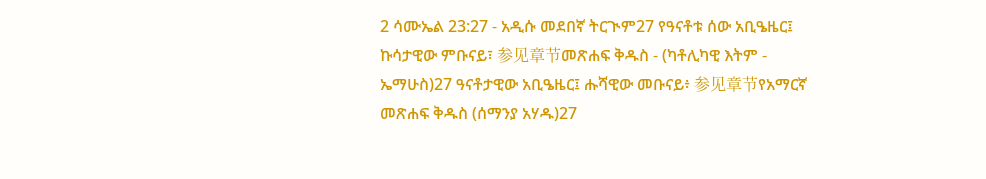2 ሳሙኤል 23:27 - አዲሱ መደበኛ ትርጒም27 የዓናቶቱ ሰው አቢዔዜር፤ ኩሳታዊው ምቡናይ፣ 参见章节መጽሐፍ ቅዱስ - (ካቶሊካዊ እትም - ኤማሁስ)27 ዓናቶታዊው አቢዔዜር፤ ሑሻዊው መቡናይ፥ 参见章节የአማርኛ መጽሐፍ ቅዱስ (ሰማንያ አሃዱ)27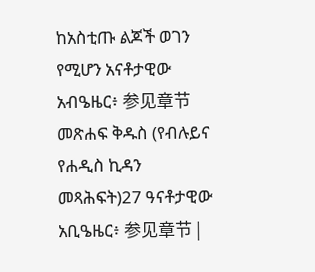ከአስቲጡ ልጆች ወገን የሚሆን አናቶታዊው አብዔዜር፥ 参见章节መጽሐፍ ቅዱስ (የብሉይና የሐዲስ ኪዳን መጻሕፍት)27 ዓናቶታዊው አቢዔዜር፥ 参见章节 |